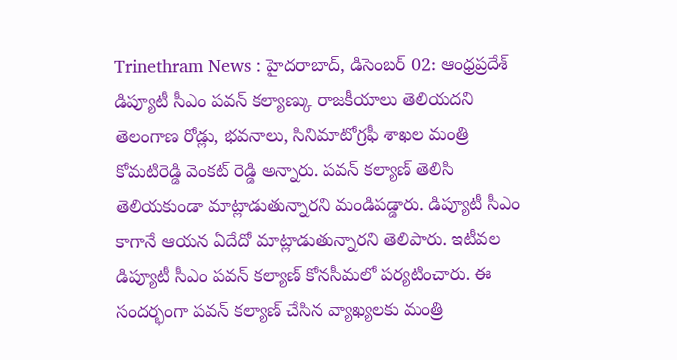Trinethram News : హైదరాబాద్, డిసెంబర్ 02: ఆంధ్రప్రదేశ్ డిప్యూటీ సీఎం పవన్ కల్యాణ్కు రాజకీయాలు తెలియదని తెలంగాణ రోడ్లు, భవనాలు, సినిమాటోగ్రఫీ శాఖల మంత్రి కోమటిరెడ్డి వెంకట్ రెడ్డి అన్నారు. పవన్ కల్యాణ్ తెలిసి తెలియకుండా మాట్లాడుతున్నారని మండిపడ్డారు. డిప్యూటీ సీఎం కాగానే ఆయన ఏదేదో మాట్లాడుతున్నారని తెలిపారు. ఇటీవల డిప్యూటీ సీఎం పవన్ కల్యాణ్ కోనసీమలో పర్యటించారు. ఈ సందర్భంగా పవన్ కల్యాణ్ చేసిన వ్యాఖ్యలకు మంత్రి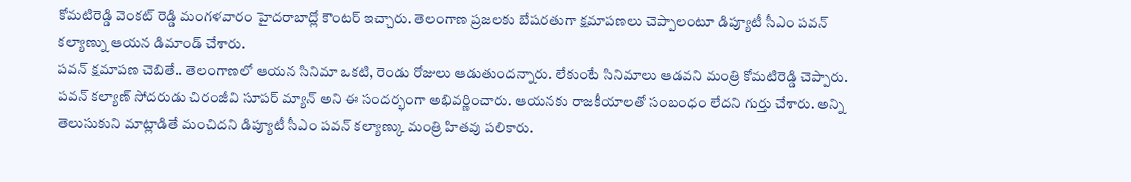కోమటిరెడ్డి వెంకట్ రెడ్డి మంగళవారం హైదరాబాద్లో కౌంటర్ ఇచ్చారు. తెలంగాణ ప్రజలకు బేషరతుగా క్షమాపణలు చెప్పాలంటూ డిప్యూటీ సీఎం పవన్ కల్యాణ్ను ఆయన డిమాండ్ చేశారు.
పవన్ క్షమాపణ చెబితే.. తెలంగాణలో ఆయన సినిమా ఒకటి, రెండు రోజులు ఆడుతుందన్నారు. లేకుంటే సినిమాలు ఆడవని మంత్రి కోమటిరెడ్డి చెప్పారు. పవన్ కల్యాణ్ సోదరుడు చిరంజీవి సూపర్ మ్యాన్ అని ఈ సందర్భంగా అభివర్ణించారు. ఆయనకు రాజకీయాలతో సంబంధం లేదని గుర్తు చేశారు. అన్ని తెలుసుకుని మాట్లాడితే మంచిదని డిప్యూటీ సీఎం పవన్ కల్యాణ్కు మంత్రి హితవు పలికారు.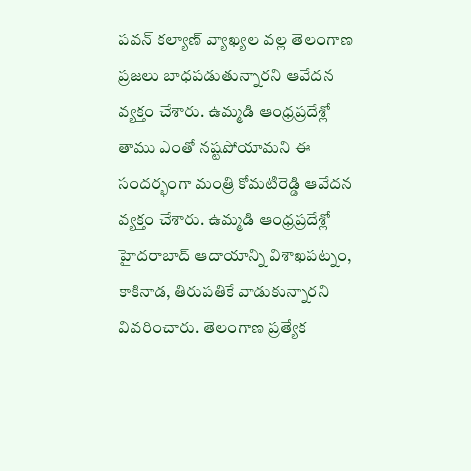పవన్ కల్యాణ్ వ్యాఖ్యల వల్ల తెలంగాణ ప్రజలు బాధపడుతున్నారని ఆవేదన వ్యక్తం చేశారు. ఉమ్మడి ఆంధ్రప్రదేశ్లో తాము ఎంతో నష్టపోయామని ఈ సందర్భంగా మంత్రి కోమటిరెడ్డి ఆవేదన వ్యక్తం చేశారు. ఉమ్మడి ఆంధ్రప్రదేశ్లో హైదరాబాద్ ఆదాయాన్ని విశాఖపట్నం, కాకినాడ, తిరుపతికే వాడుకున్నారని వివరించారు. తెలంగాణ ప్రత్యేక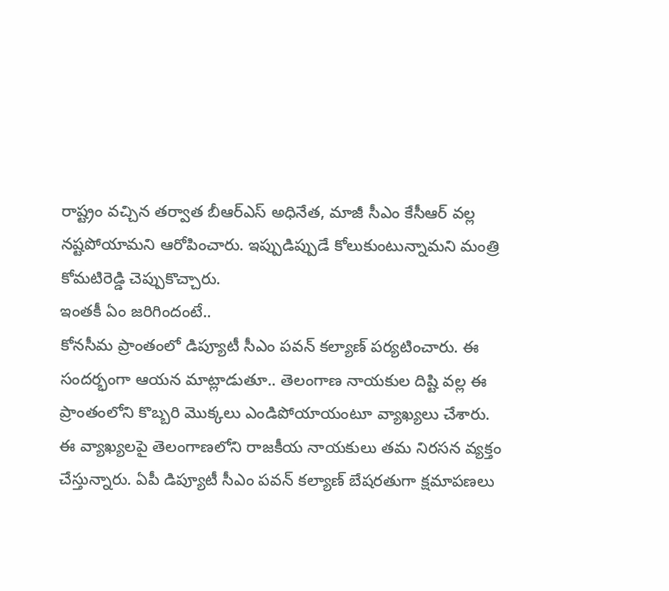రాష్ట్రం వచ్చిన తర్వాత బీఆర్ఎస్ అధినేత, మాజీ సీఎం కేసీఆర్ వల్ల నష్టపోయామని ఆరోపించారు. ఇప్పుడిప్పుడే కోలుకుంటున్నామని మంత్రి కోమటిరెడ్డి చెప్పుకొచ్చారు.
ఇంతకీ ఏం జరిగిందంటే..
కోనసీమ ప్రాంతంలో డిప్యూటీ సీఎం పవన్ కల్యాణ్ పర్యటించారు. ఈ సందర్భంగా ఆయన మాట్లాడుతూ.. తెలంగాణ నాయకుల దిష్టి వల్ల ఈ ప్రాంతంలోని కొబ్బరి మొక్కలు ఎండిపోయాయంటూ వ్యాఖ్యలు చేశారు. ఈ వ్యాఖ్యలపై తెలంగాణలోని రాజకీయ నాయకులు తమ నిరసన వ్యక్తం చేస్తున్నారు. ఏపీ డిప్యూటీ సీఎం పవన్ కల్యాణ్ బేషరతుగా క్షమాపణలు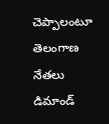చెప్పాలంటూ తెలంగాణ నేతలు డిమాండ్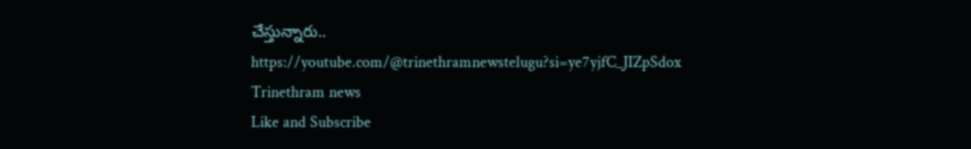చేస్తున్నారు..
https://youtube.com/@trinethramnewstelugu?si=ye7yjfC_JIZpSdox
Trinethram news
Like and Subscribe